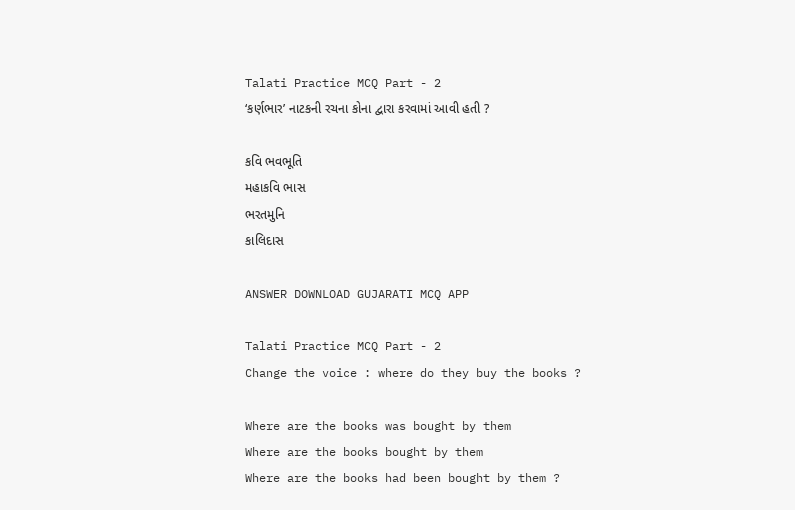Talati Practice MCQ Part - 2
‘કર્ણભાર’ નાટકની રચના કોના દ્વારા કરવામાં આવી હતી ?

કવિ ભવભૂતિ
મહાકવિ ભાસ
ભરતમુનિ
કાલિદાસ

ANSWER DOWNLOAD GUJARATI MCQ APP

Talati Practice MCQ Part - 2
Change the voice : where do they buy the books ?

Where are the books was bought by them
Where are the books bought by them
Where are the books had been bought by them ?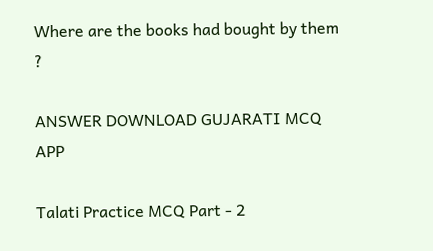Where are the books had bought by them ?

ANSWER DOWNLOAD GUJARATI MCQ APP

Talati Practice MCQ Part - 2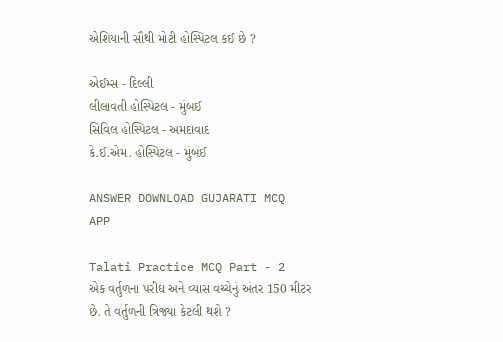એશિયાની સૌથી મોટી હોસ્પિટલ કઈ છે ?

એઈમ્સ - દિલ્લી
લીલાવતી હોસ્પિટલ - મુંબઈ
સિવિલ હોસ્પિટલ - અમદાવાદ
કે.ઈ.એમ. હોસ્પિટલ - મુંબઈ

ANSWER DOWNLOAD GUJARATI MCQ APP

Talati Practice MCQ Part - 2
એક વર્તુળના પરીઘ અને વ્યાસ વચ્ચેનું અંતર 150 મીટર છે. તે વર્તુળની ત્રિજ્યા કેટલી થશે ?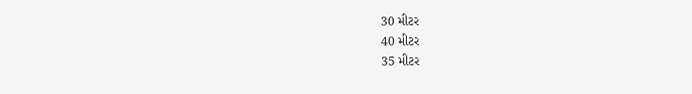30 મીટર
40 મીટર
35 મીટર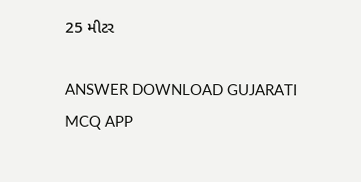25 મીટર

ANSWER DOWNLOAD GUJARATI MCQ APP